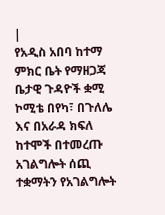|
የአዲስ አበባ ከተማ ምክር ቤት የማዘጋጃ ቤታዊ ጉዳዮች ቋሚ ኮሚቴ በየካ፣ በጉለሌ እና በአራዳ ክፍለ ከተሞች በተመረጡ አገልግሎት ሰጪ ተቋማትን የአገልግሎት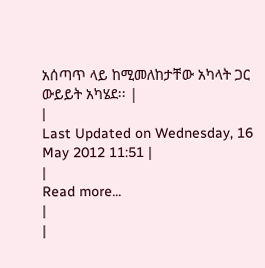አሰጣጥ ላይ ከሚመለከታቸው አካላት ጋር ውይይት አካሄደ፡፡ |
|
Last Updated on Wednesday, 16 May 2012 11:51 |
|
Read more...
|
|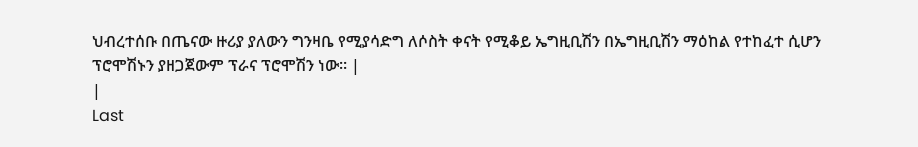ህብረተሰቡ በጤናው ዙሪያ ያለውን ግንዛቤ የሚያሳድግ ለሶስት ቀናት የሚቆይ ኤግዚቢሽን በኤግዚቢሽን ማዕከል የተከፈተ ሲሆን ፕሮሞሽኑን ያዘጋጀውም ፕራና ፕሮሞሽን ነው፡፡ |
|
Last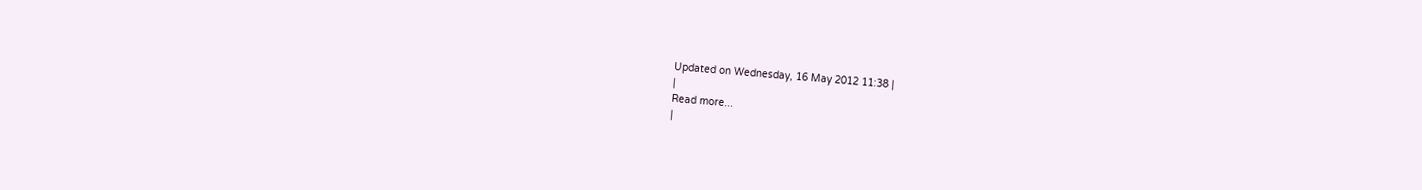Updated on Wednesday, 16 May 2012 11:38 |
|
Read more...
|